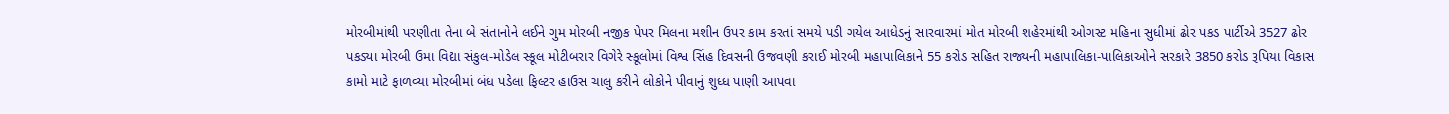મોરબીમાંથી પરણીતા તેના બે સંતાનોને લઈને ગુમ મોરબી નજીક પેપર મિલના મશીન ઉપર કામ કરતાં સમયે પડી ગયેલ આધેડનું સારવારમાં મોત મોરબી શહેરમાંથી ઓગસ્ટ મહિના સુધીમાં ઢોર પકડ પાર્ટીએ 3527 ઢોર પકડ્યા મોરબી ઉમા વિદ્યા સંકુલ-મોડેલ સ્કૂલ મોટીબરાર વિગેરે સ્કૂલોમાં વિશ્વ સિંહ દિવસની ઉજવણી કરાઈ મોરબી મહાપાલિકાને 55 કરોડ સહિત રાજ્યની મહાપાલિકા-પાલિકાઓને સરકારે 3850 કરોડ રૂપિયા વિકાસ કામો માટે ફાળવ્યા મોરબીમાં બંધ પડેલા ફિલ્ટર હાઉસ ચાલુ કરીને લોકોને પીવાનું શુધ્ધ પાણી આપવા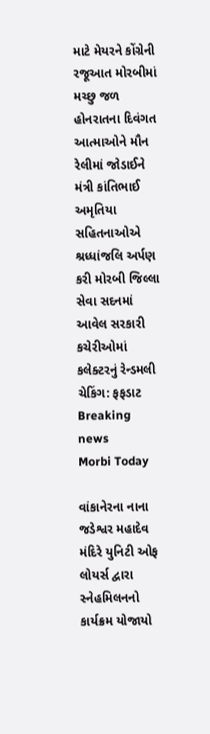માટે મેયરને કોંગ્રેની રજૂઆત મોરબીમાં મચ્છુ જળ હોનરાતના દિવંગત આત્માઓને મૌન રેલીમાં જોડાઈને મંત્રી કાંતિભાઈ અમૃતિયા સહિતનાઓએ શ્રધ્ધાંજલિ અર્પણ કરી મોરબી જિલ્લા સેવા સદનમાં આવેલ સરકારી કચેરીઓમાં કલેક્ટરનું રેન્ડમલી ચેકિંગ: ફફડાટ
Breaking news
Morbi Today

વાંકાનેરના નાના જડેશ્વર મહાદેવ મંદિરે યુનિટી ઓફ લોયર્સ દ્વારા સ્નેહમિલનનો કાર્યક્રમ યોજાયો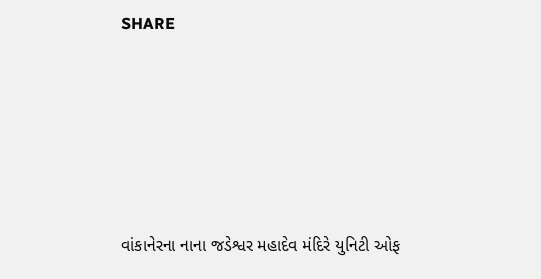SHARE







વાંકાનેરના નાના જડેશ્વર મહાદેવ મંદિરે યુનિટી ઓફ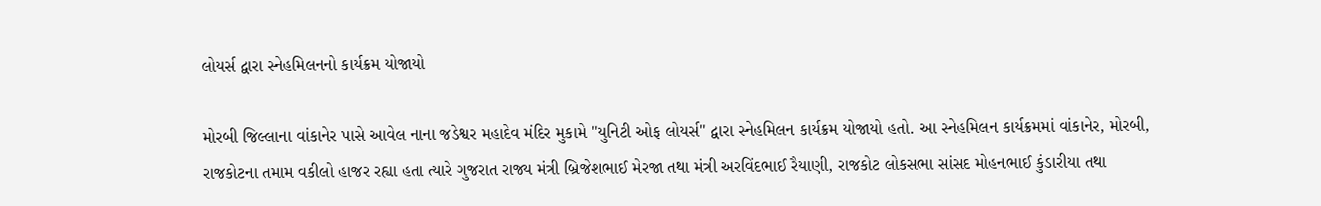લોયર્સ દ્વારા સ્નેહમિલનનો કાર્યક્રમ યોજાયો

મોરબી જિલ્લાના વાંકાનેર પાસે આવેલ નાના જડેશ્વર મહાદેવ મંદિર મુકામે "યુનિટી ઓફ લોયર્સ" દ્વારા સ્નેહમિલન કાર્યક્રમ યોજાયો હતો. આ સ્નેહમિલન કાર્યક્રમમાં વાંકાનેર, મોરબી, રાજકોટના તમામ વકીલો હાજર રહ્યા હતા ત્યારે ગુજરાત રાજ્ય મંત્રી બ્રિજેશભાઈ મેરજા તથા મંત્રી અરવિંદભાઈ રૈયાણી, રાજકોટ લોકસભા સાંસદ મોહનભાઈ કુંડારીયા તથા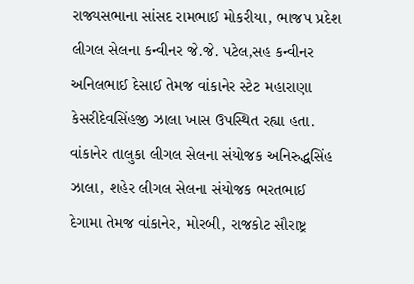રાજ્યસભાના સાંસદ રામભાઈ મોકરીયા, ભાજપ પ્રદેશ લીગલ સેલના કન્વીનર જે.જે. પટેલ,સહ કન્વીનર અનિલભાઈ દેસાઈ તેમજ વાંકાનેર સ્ટેટ મહારાણા કેસરીદેવસિંહજી ઝાલા ખાસ ઉપસ્થિત રહ્યા હતા. વાંકાનેર તાલુકા લીગલ સેલના સંયોજક અનિરુદ્ધસિંહ ઝાલા, શહેર લીગલ સેલના સંયોજક ભરતભાઈ દેગામા તેમજ વાંકાનેર, મોરબી, રાજકોટ સૌરાષ્ટ્ર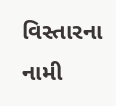વિસ્તારના નામી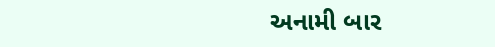અનામી બાર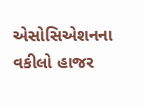એસોસિએશનના વકીલો હાજર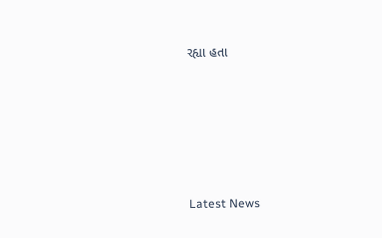રહ્યા હતા






Latest News